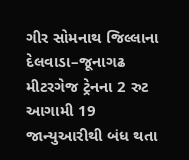ગીર સોમનાથ જિલ્લાના દેલવાડા–જૂનાગઢ મીટરગેજ ટ્રેનના 2 રુટ આગામી 19 જાન્યુઆરીથી બંધ થતા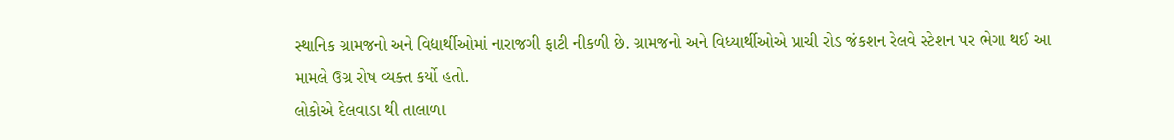સ્થાનિક ગ્રામજનો અને વિદ્યાર્થીઓમાં નારાજગી ફાટી નીકળી છે. ગ્રામજનો અને વિધ્યાર્થીઓએ પ્રાચી રોડ જંકશન રેલવે સ્ટેશન પર ભેગા થઈ આ મામલે ઉગ્ર રોષ વ્યક્ત કર્યો હતો.
લોકોએ દેલવાડા થી તાલાળા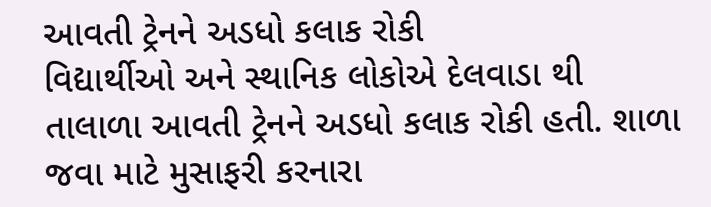આવતી ટ્રેનને અડધો કલાક રોકી
વિદ્યાર્થીઓ અને સ્થાનિક લોકોએ દેલવાડા થી તાલાળા આવતી ટ્રેનને અડધો કલાક રોકી હતી. શાળા જવા માટે મુસાફરી કરનારા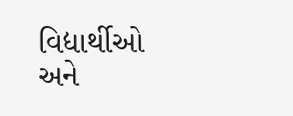વિદ્યાર્થીઓ અને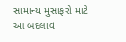સામાન્ય મુસાફરો માટે આ બદલાવ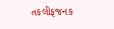તકલીફજનક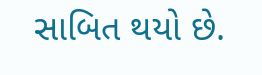સાબિત થયો છે.